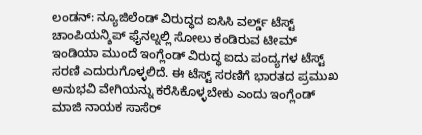ಲಂಡನ್: ನ್ಯೂಜಿಲೆಂಡ್ ವಿರುದ್ಧದ ಐಸಿಸಿ ವರ್ಲ್ಡ್ ಟೆಸ್ಟ್ ಚಾಂಪಿಯನ್ಶಿಪ್ ಫೈನಲ್ನಲ್ಲಿ ಸೋಲು ಕಂಡಿರುವ ಟೀಮ್ ಇಂಡಿಯಾ ಮುಂದೆ ಇಂಗ್ಲೆಂಡ್ ವಿರುದ್ಧ ಐದು ಪಂದ್ಯಗಳ ಟೆಸ್ಟ್ ಸರಣಿ ಎದುರುಗೊಳ್ಳಲಿದೆ. ಈ ಟೆಸ್ಟ್ ಸರಣಿಗೆ ಭಾರತದ ಪ್ರಮುಖ ಅನುಭವಿ ವೇಗಿಯನ್ನು ಕರೆಸಿಕೊಳ್ಳಬೇಕು ಎಂದು ಇಂಗ್ಲೆಂಡ್ ಮಾಜಿ ನಾಯಕ ಸಾಸೆರ್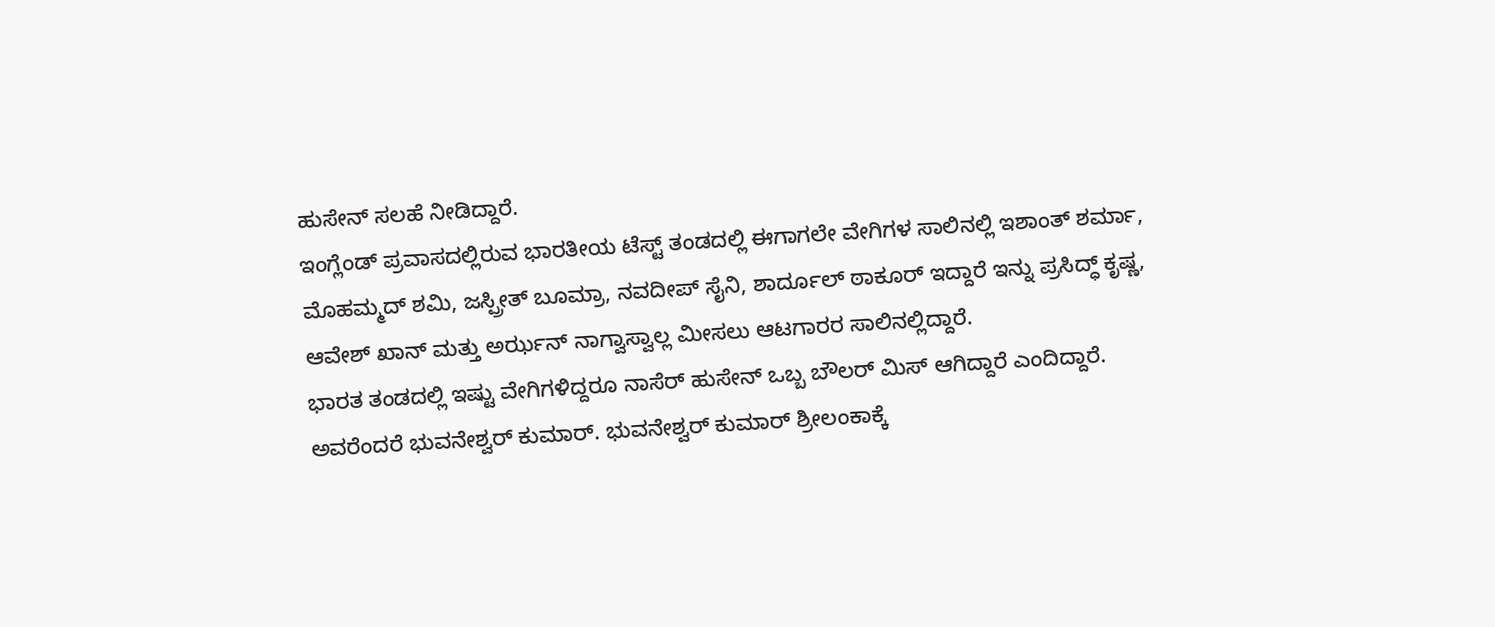ಹುಸೇನ್ ಸಲಹೆ ನೀಡಿದ್ದಾರೆ.
ಇಂಗ್ಲೆಂಡ್ ಪ್ರವಾಸದಲ್ಲಿರುವ ಭಾರತೀಯ ಟೆಸ್ಟ್ ತಂಡದಲ್ಲಿ ಈಗಾಗಲೇ ವೇಗಿಗಳ ಸಾಲಿನಲ್ಲಿ ಇಶಾಂತ್ ಶರ್ಮಾ, ಮೊಹಮ್ಮದ್ ಶಮಿ, ಜಸ್ಪ್ರೀತ್ ಬೂಮ್ರಾ, ನವದೀಪ್ ಸೈನಿ, ಶಾರ್ದೂಲ್ ಠಾಕೂರ್ ಇದ್ದಾರೆ ಇನ್ನು ಪ್ರಸಿದ್ಧ್ ಕೃಷ್ಣ, ಆವೇಶ್ ಖಾನ್ ಮತ್ತು ಅರ್ಝನ್ ನಾಗ್ವಾಸ್ವಾಲ್ಲ ಮೀಸಲು ಆಟಗಾರರ ಸಾಲಿನಲ್ಲಿದ್ದಾರೆ.
ಭಾರತ ತಂಡದಲ್ಲಿ ಇಷ್ಟು ವೇಗಿಗಳಿದ್ದರೂ ನಾಸೆರ್ ಹುಸೇನ್ ಒಬ್ಬ ಬೌಲರ್ ಮಿಸ್ ಆಗಿದ್ದಾರೆ ಎಂದಿದ್ದಾರೆ. ಅವರೆಂದರೆ ಭುವನೇಶ್ವರ್ ಕುಮಾರ್. ಭುವನೇಶ್ವರ್ ಕುಮಾರ್ ಶ್ರೀಲಂಕಾಕ್ಕೆ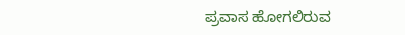ಪ್ರವಾಸ ಹೋಗಲಿರುವ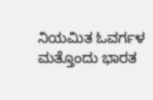ನಿಯಮಿತ ಓವರ್ಗಳ ಮತ್ತೊಂದು ಭಾರತ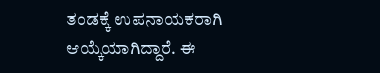ತಂಡಕ್ಕೆ ಉಪನಾಯಕರಾಗಿ ಆಯ್ಕೆಯಾಗಿದ್ದಾರೆ. ಈ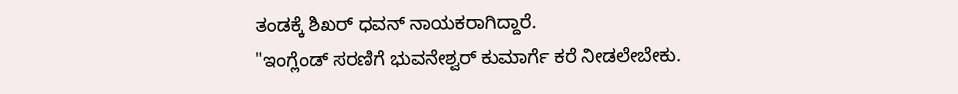ತಂಡಕ್ಕೆ ಶಿಖರ್ ಧವನ್ ನಾಯಕರಾಗಿದ್ದಾರೆ.
"ಇಂಗ್ಲೆಂಡ್ ಸರಣಿಗೆ ಭುವನೇಶ್ವರ್ ಕುಮಾರ್ಗೆ ಕರೆ ನೀಡಲೇಬೇಕು.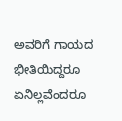ಅವರಿಗೆ ಗಾಯದ ಭೀತಿಯಿದ್ದರೂ ಏನಿಲ್ಲವೆಂದರೂ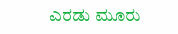ಎರಡು ಮೂರು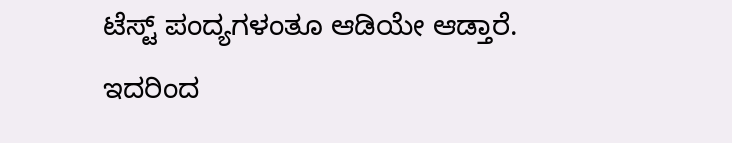ಟೆಸ್ಟ್ ಪಂದ್ಯಗಳಂತೂ ಆಡಿಯೇ ಆಡ್ತಾರೆ. ಇದರಿಂದ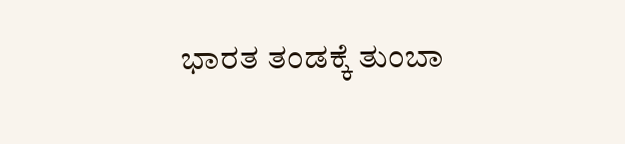ಭಾರತ ತಂಡಕ್ಕೆ ತುಂಬಾ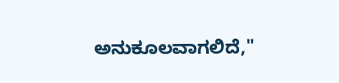ಅನುಕೂಲವಾಗಲಿದೆ,"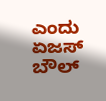ಎಂದು ಏಜಸ್ ಬೌಲ್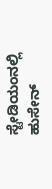ಸ್ಟೇಡಿಯಂನಲ್ಲಿ ಹುಸೇನ್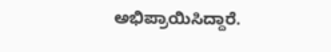ಅಭಿಪ್ರಾಯಿಸಿದ್ದಾರೆ.